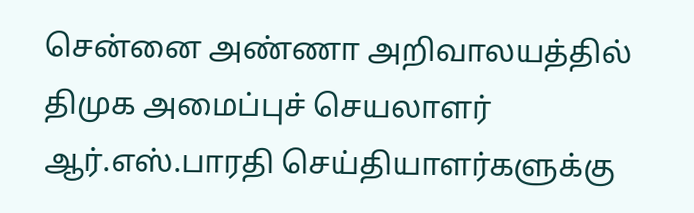சென்னை அண்ணா அறிவாலயத்தில் திமுக அமைப்புச் செயலாளர் ஆர்.எஸ்.பாரதி செய்தியாளர்களுக்கு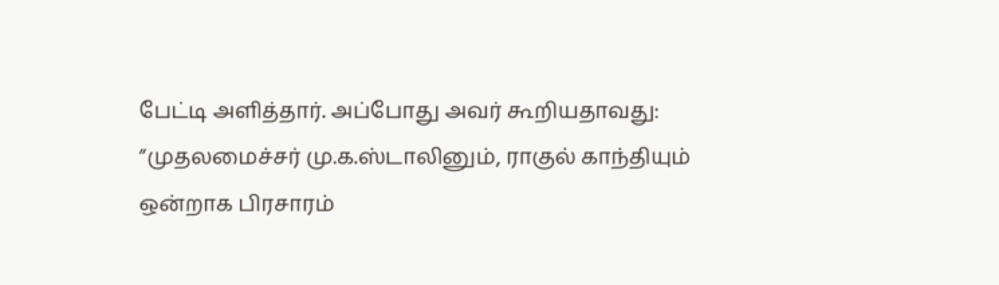பேட்டி அளித்தார். அப்போது அவர் கூறியதாவது: ”முதலமைச்சர் மு.க.ஸ்டாலினும், ராகுல் காந்தியும் ஒன்றாக பிரசாரம்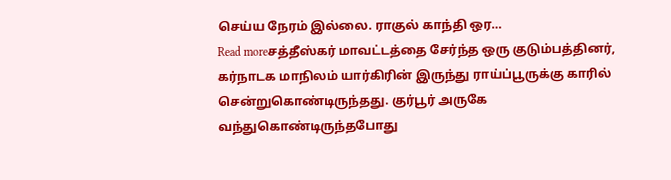செய்ய நேரம் இல்லை. ராகுல் காந்தி ஒர…
Read moreசத்தீஸ்கர் மாவட்டத்தை சேர்ந்த ஒரு குடும்பத்தினர், கர்நாடக மாநிலம் யார்கிரின் இருந்து ராய்ப்பூருக்கு காரில் சென்றுகொண்டிருந்தது. குர்பூர் அருகே வந்துகொண்டிருந்தபோது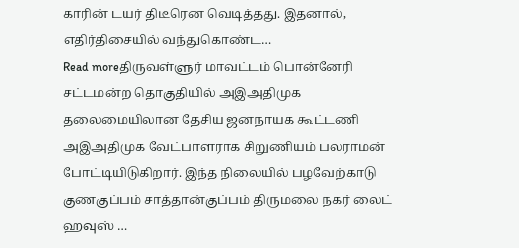காரின் டயர் திடீரென வெடித்தது. இதனால், எதிர்திசையில் வந்துகொண்ட…
Read moreதிருவள்ளுர் மாவட்டம் பொன்னேரி சட்டமன்ற தொகுதியில் அஇஅதிமுக தலைமையிலான தேசிய ஜனநாயக கூட்டணி அஇஅதிமுக வேட்பாளராக சிறுணியம் பலராமன் போட்டியிடுகிறார். இந்த நிலையில் பழவேற்காடு குணகுப்பம் சாத்தான்குப்பம் திருமலை நகர் லைட் ஹவுஸ் …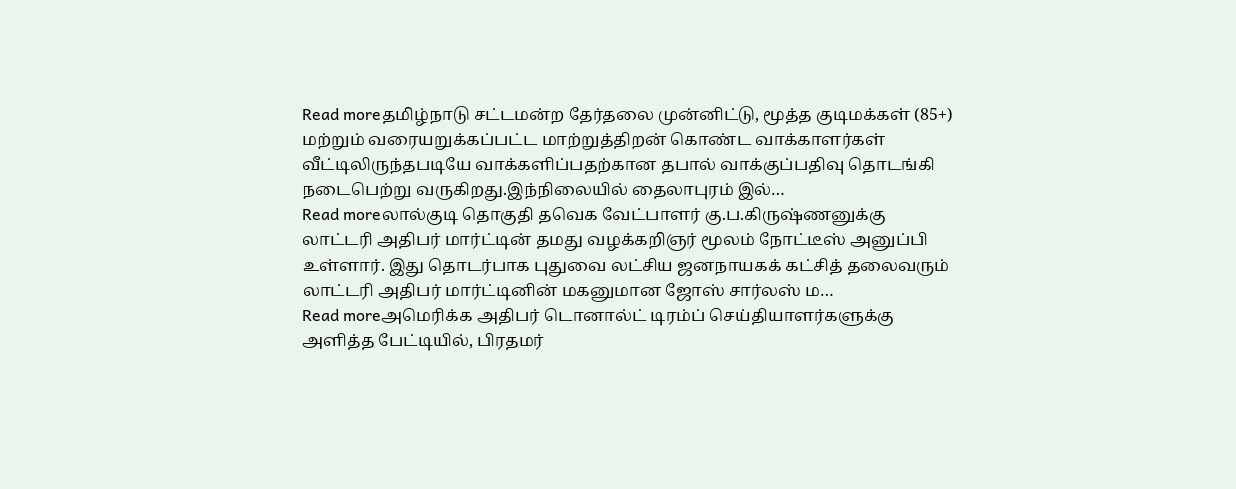Read moreதமிழ்நாடு சட்டமன்ற தேர்தலை முன்னிட்டு, மூத்த குடிமக்கள் (85+) மற்றும் வரையறுக்கப்பட்ட மாற்றுத்திறன் கொண்ட வாக்காளர்கள் வீட்டிலிருந்தபடியே வாக்களிப்பதற்கான தபால் வாக்குப்பதிவு தொடங்கி நடைபெற்று வருகிறது.இந்நிலையில் தைலாபுரம் இல்…
Read moreலால்குடி தொகுதி தவெக வேட்பாளர் கு.ப.கிருஷ்ணனுக்கு லாட்டரி அதிபர் மார்ட்டின் தமது வழக்கறிஞர் மூலம் நோட்டீஸ் அனுப்பி உள்ளார். இது தொடர்பாக புதுவை லட்சிய ஜனநாயகக் கட்சித் தலைவரும் லாட்டரி அதிபர் மார்ட்டினின் மகனுமான ஜோஸ் சார்லஸ் ம…
Read moreஅமெரிக்க அதிபர் டொனால்ட் டிரம்ப் செய்தியாளர்களுக்கு அளித்த பேட்டியில், பிரதமர்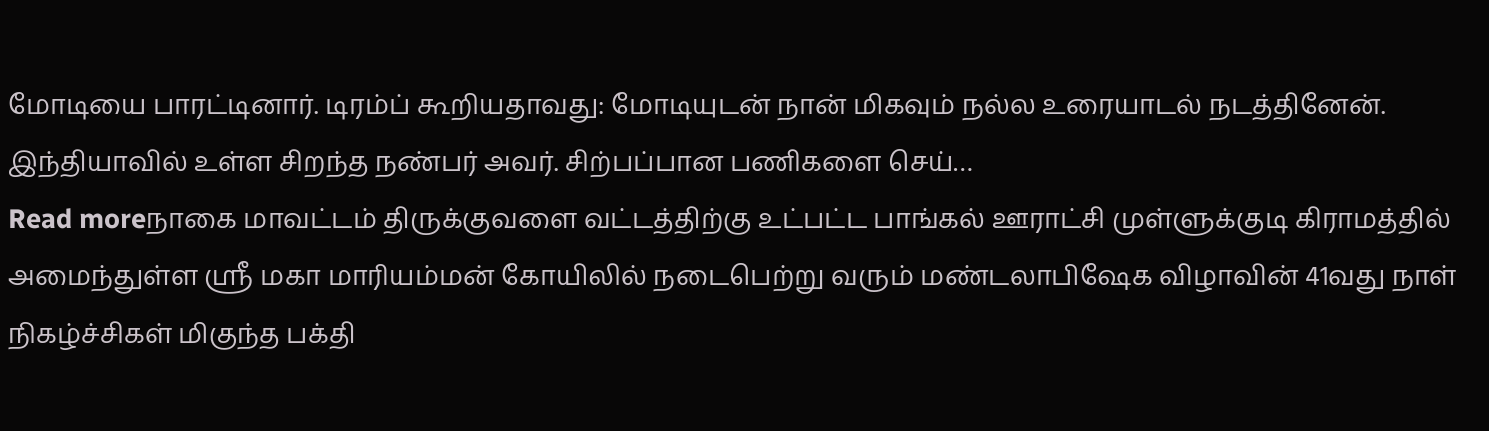மோடியை பாரட்டினார். டிரம்ப் கூறியதாவது: மோடியுடன் நான் மிகவும் நல்ல உரையாடல் நடத்தினேன். இந்தியாவில் உள்ள சிறந்த நண்பர் அவர். சிற்பப்பான பணிகளை செய்…
Read moreநாகை மாவட்டம் திருக்குவளை வட்டத்திற்கு உட்பட்ட பாங்கல் ஊராட்சி முள்ளுக்குடி கிராமத்தில் அமைந்துள்ள ஸ்ரீ மகா மாரியம்மன் கோயிலில் நடைபெற்று வரும் மண்டலாபிஷேக விழாவின் 41வது நாள் நிகழ்ச்சிகள் மிகுந்த பக்தி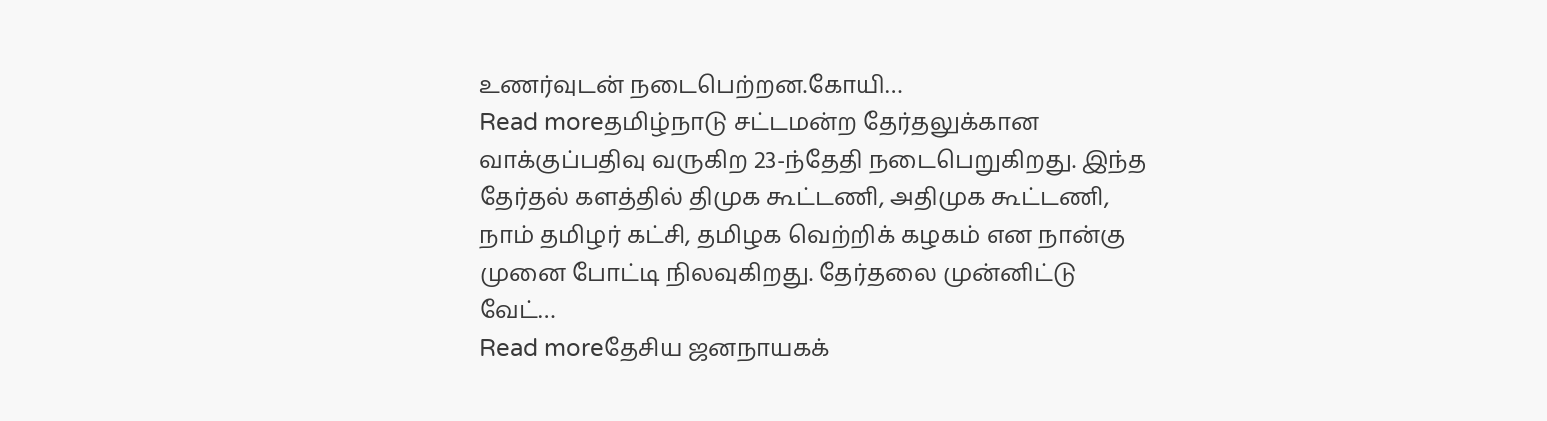உணர்வுடன் நடைபெற்றன.கோயி…
Read moreதமிழ்நாடு சட்டமன்ற தேர்தலுக்கான வாக்குப்பதிவு வருகிற 23-ந்தேதி நடைபெறுகிறது. இந்த தேர்தல் களத்தில் திமுக கூட்டணி, அதிமுக கூட்டணி, நாம் தமிழர் கட்சி, தமிழக வெற்றிக் கழகம் என நான்கு முனை போட்டி நிலவுகிறது. தேர்தலை முன்னிட்டு வேட்…
Read moreதேசிய ஜனநாயகக்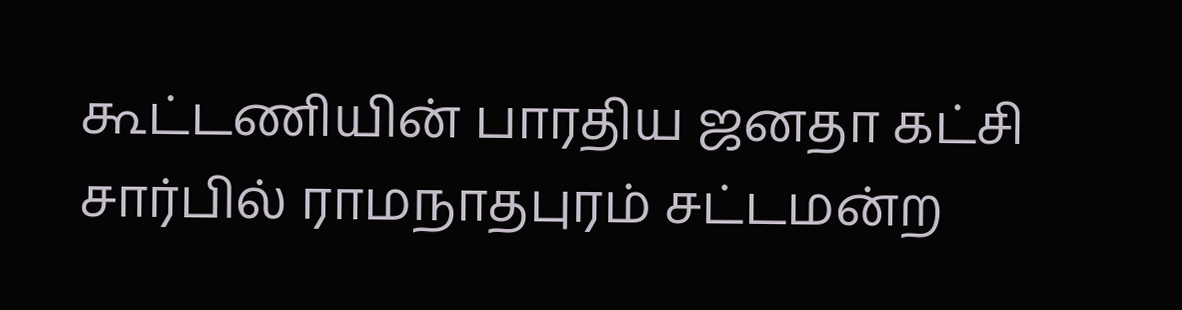கூட்டணியின் பாரதிய ஜனதா கட்சி சார்பில் ராமநாதபுரம் சட்டமன்ற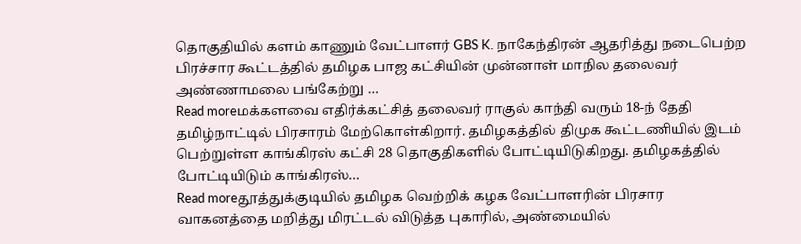தொகுதியில் களம் காணும் வேட்பாளர் GBS K. நாகேந்திரன் ஆதரித்து நடைபெற்ற பிரச்சார கூட்டத்தில் தமிழக பாஜ கட்சியின் முன்னாள் மாநில தலைவர் அண்ணாமலை பங்கேற்று …
Read moreமக்களவை எதிர்க்கட்சித் தலைவர் ராகுல் காந்தி வரும் 18-ந் தேதி தமிழ்நாட்டில் பிரசாரம் மேற்கொள்கிறார். தமிழகத்தில் திமுக கூட்டணியில் இடம் பெற்றுள்ள காங்கிரஸ் கட்சி 28 தொகுதிகளில் போட்டியிடுகிறது. தமிழகத்தில் போட்டியிடும் காங்கிரஸ்…
Read moreதூத்துக்குடியில் தமிழக வெற்றிக் கழக வேட்பாளரின் பிரசார வாகனத்தை மறித்து மிரட்டல் விடுத்த புகாரில், அண்மையில்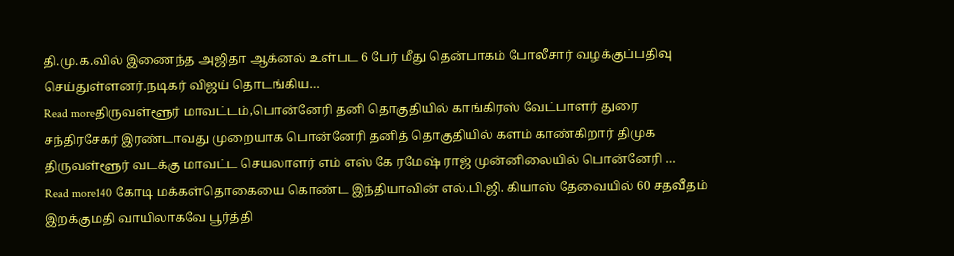தி.மு.க.வில் இணைந்த அஜிதா ஆக்னல் உள்பட 6 பேர் மீது தென்பாகம் போலீசார் வழக்குப்பதிவு செய்துள்ளனர்.நடிகர் விஜய் தொடங்கிய…
Read moreதிருவள்ளூர் மாவட்டம்,பொன்னேரி தனி தொகுதியில் காங்கிரஸ் வேட்பாளர் துரை சந்திரசேகர் இரண்டாவது முறையாக பொன்னேரி தனித் தொகுதியில் களம் காண்கிறார் திமுக திருவள்ளூர் வடக்கு மாவட்ட செயலாளர் எம் எஸ் கே ரமேஷ் ராஜ் முன்னிலையில் பொன்னேரி …
Read more140 கோடி மக்கள்தொகையை கொண்ட இந்தியாவின் எல்.பி.ஜி. கியாஸ் தேவையில் 60 சதவீதம் இறக்குமதி வாயிலாகவே பூர்த்தி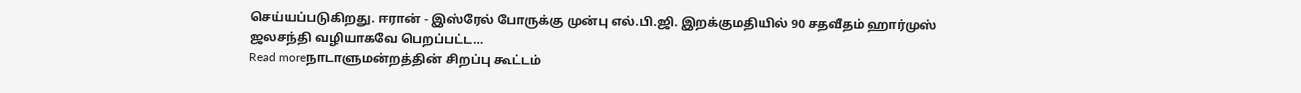செய்யப்படுகிறது. ஈரான் - இஸ்ரேல் போருக்கு முன்பு எல்.பி.ஜி. இறக்குமதியில் 90 சதவீதம் ஹார்முஸ் ஜலசந்தி வழியாகவே பெறப்பட்ட…
Read moreநாடாளுமன்றத்தின் சிறப்பு கூட்டம்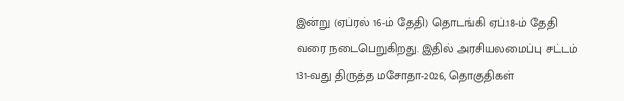இன்று (ஏப்ரல் 16-ம் தேதி) தொடங்கி ஏப்.18-ம் தேதி வரை நடைபெறுகிறது. இதில் அரசியலமைப்பு சட்டம் 131-வது திருத்த மசோதா-2026, தொகுதிகள்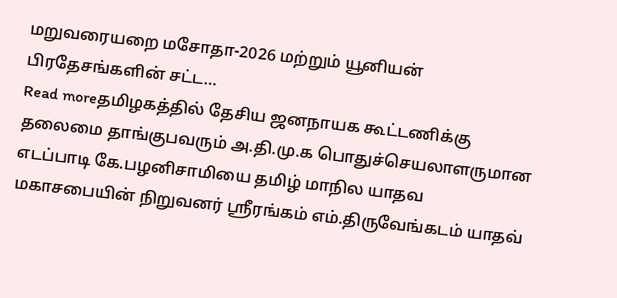மறுவரையறை மசோதா-2026 மற்றும் யூனியன் பிரதேசங்களின் சட்ட…
Read moreதமிழகத்தில் தேசிய ஜனநாயக கூட்டணிக்கு தலைமை தாங்குபவரும் அ.தி.மு.க பொதுச்செயலாளருமான எடப்பாடி கே.பழனிசாமியை தமிழ் மாநில யாதவ மகாசபையின் நிறுவனர் ஸ்ரீரங்கம் எம்.திருவேங்கடம் யாதவ்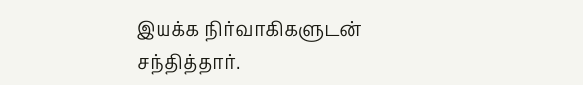இயக்க நிர்வாகிகளுடன் சந்தித்தார்.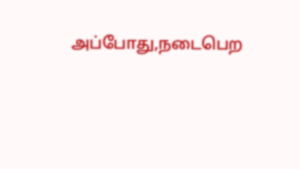அப்போது,நடைபெற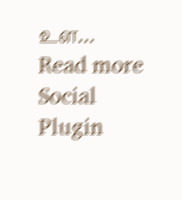உள…
Read more
Social Plugin